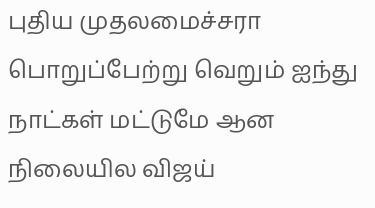புதிய முதலமைச்சரா பொறுப்பேற்று வெறும் ஐந்து நாட்கள் மட்டுமே ஆன நிலையில விஜய்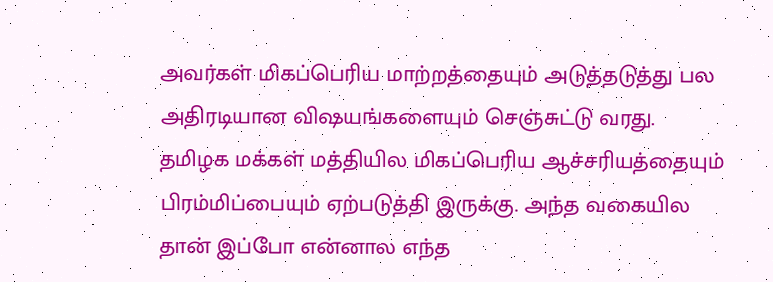அவர்கள் மிகப்பெரிய மாற்றத்தையும் அடுத்தடுத்து பல அதிரடியான விஷயங்களையும் செஞ்சுட்டு வரது. தமிழக மக்கள் மத்தியில மிகப்பெரிய ஆச்சரியத்தையும் பிரம்மிப்பையும் ஏற்படுத்தி இருக்கு. அந்த வகையில தான் இப்போ என்னால எந்த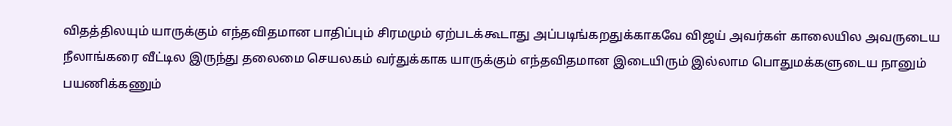விதத்திலயும் யாருக்கும் எந்தவிதமான பாதிப்பும் சிரமமும் ஏற்படக்கூடாது அப்படிங்கறதுக்காகவே விஜய் அவர்கள் காலையில அவருடைய நீலாங்கரை வீட்டில இருந்து தலைமை செயலகம் வர்துக்காக யாருக்கும் எந்தவிதமான இடையிரும் இல்லாம பொதுமக்களுடைய நானும் பயணிக்கணும்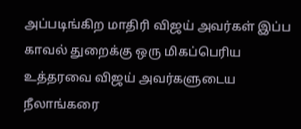அப்படிங்கிற மாதிரி விஜய் அவர்கள் இப்ப காவல் துறைக்கு ஒரு மிகப்பெரிய உத்தரவை விஜய் அவர்களுடைய நீலாங்கரை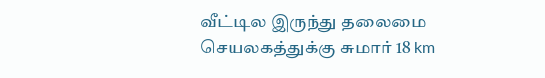வீட்டில இருந்து தலைமை செயலகத்துக்கு சுமார் 18 km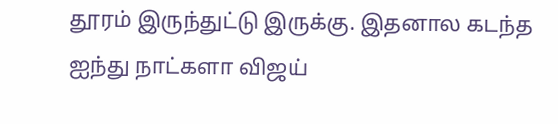தூரம் இருந்துட்டு இருக்கு. இதனால கடந்த ஐந்து நாட்களா விஜய்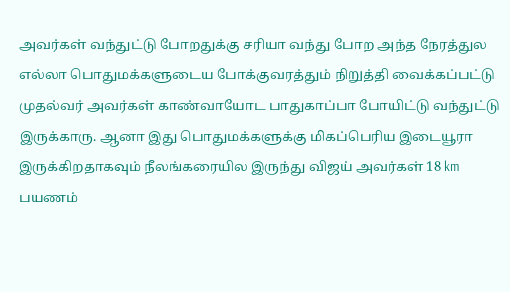அவர்கள் வந்துட்டு போறதுக்கு சரியா வந்து போற அந்த நேரத்துல எல்லா பொதுமக்களுடைய போக்குவரத்தும் நிறுத்தி வைக்கப்பட்டு முதல்வர் அவர்கள் காண்வாயோட பாதுகாப்பா போயிட்டு வந்துட்டு இருக்காரு. ஆனா இது பொதுமக்களுக்கு மிகப்பெரிய இடையூரா இருக்கிறதாகவும் நீலங்கரையில இருந்து விஜய் அவர்கள் 18 km
பயணம்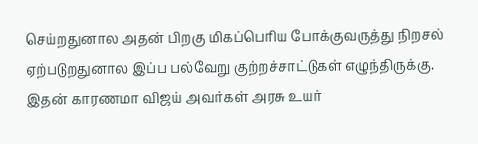செய்றதுனால அதன் பிறகு மிகப்பெரிய போக்குவருத்து நிறசல் ஏற்படுறதுனால இப்ப பல்வேறு குற்றச்சாட்டுகள் எழுந்திருக்கு. இதன் காரணமா விஜய் அவர்கள் அரசு உயர்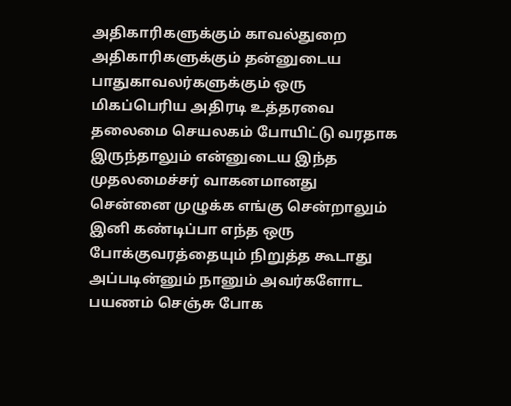அதிகாரிகளுக்கும் காவல்துறை அதிகாரிகளுக்கும் தன்னுடைய பாதுகாவலர்களுக்கும் ஒரு மிகப்பெரிய அதிரடி உத்தரவை தலைமை செயலகம் போயிட்டு வரதாக இருந்தாலும் என்னுடைய இந்த முதலமைச்சர் வாகனமானது சென்னை முழுக்க எங்கு சென்றாலும் இனி கண்டிப்பா எந்த ஒரு போக்குவரத்தையும் நிறுத்த கூடாது அப்படின்னும் நானும் அவர்களோட பயணம் செஞ்சு போக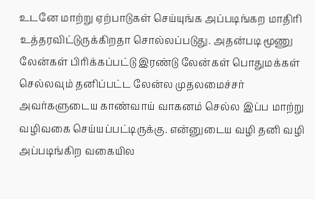உடனே மாற்று ஏற்பாடுகள் செய்யுங்க அப்படிங்கற மாதிரி
உத்தரவிட்டுருக்கிறதா சொல்லப்படுது. அதன்படி மூணு லேன்கள் பிரிக்கப்பட்டு இரண்டு லேன்கள் பொதுமக்கள் செல்லவும் தனிப்பட்ட லேன்ல முதலமைச்சர் அவர்களுடைய காண்வாய் வாகனம் செல்ல இப்ப மாற்று வழிவகை செய்யப்பட்டிருக்கு. என்னுடைய வழி தனி வழி அப்படிங்கிற வகையில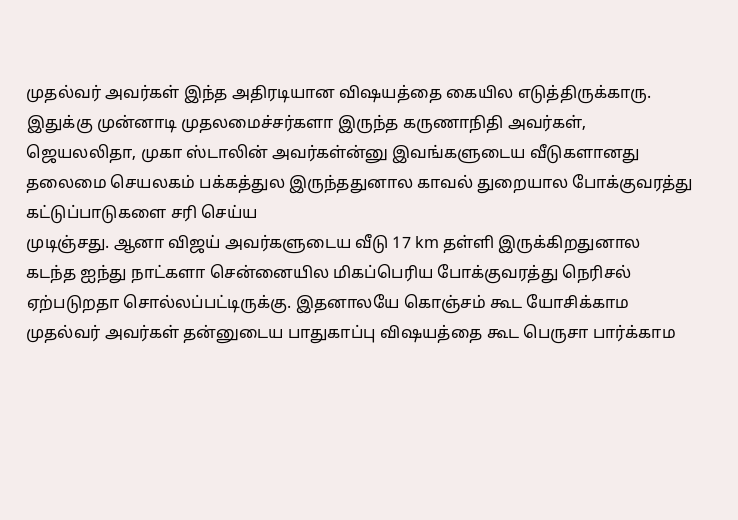முதல்வர் அவர்கள் இந்த அதிரடியான விஷயத்தை கையில எடுத்திருக்காரு. இதுக்கு முன்னாடி முதலமைச்சர்களா இருந்த கருணாநிதி அவர்கள், ஜெயலலிதா, முகா ஸ்டாலின் அவர்கள்ன்னு இவங்களுடைய வீடுகளானது தலைமை செயலகம் பக்கத்துல இருந்ததுனால காவல் துறையால போக்குவரத்து கட்டுப்பாடுகளை சரி செய்ய
முடிஞ்சது. ஆனா விஜய் அவர்களுடைய வீடு 17 km தள்ளி இருக்கிறதுனால கடந்த ஐந்து நாட்களா சென்னையில மிகப்பெரிய போக்குவரத்து நெரிசல் ஏற்படுறதா சொல்லப்பட்டிருக்கு. இதனாலயே கொஞ்சம் கூட யோசிக்காம முதல்வர் அவர்கள் தன்னுடைய பாதுகாப்பு விஷயத்தை கூட பெருசா பார்க்காம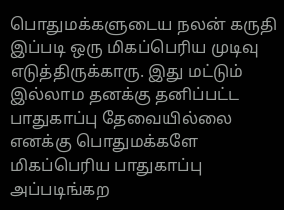பொதுமக்களுடைய நலன் கருதி இப்படி ஒரு மிகப்பெரிய முடிவு எடுத்திருக்காரு. இது மட்டும் இல்லாம தனக்கு தனிப்பட்ட பாதுகாப்பு தேவையில்லை எனக்கு பொதுமக்களே மிகப்பெரிய பாதுகாப்பு அப்படிங்கற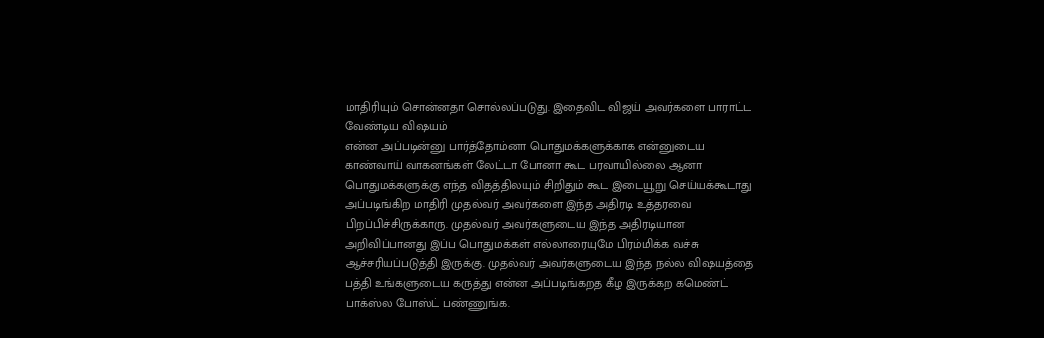மாதிரியும் சொன்னதா சொல்லப்படுது. இதைவிட விஜய் அவர்களை பாராட்ட வேண்டிய விஷயம்
என்ன அப்படின்னு பார்த்தோம்னா பொதுமக்களுக்காக என்னுடைய காண்வாய் வாகனங்கள் லேட்டா போனா கூட பரவாயில்லை ஆனா பொதுமக்களுக்கு எந்த விதத்திலயும் சிறிதும் கூட இடையூறு செய்யக்கூடாது அப்படிங்கிற மாதிரி முதல்வர் அவர்களை இந்த அதிரடி உத்தரவை பிறப்பிச்சிருக்காரு. முதல்வர் அவர்களுடைய இந்த அதிரடியான அறிவிப்பானது இப்ப பொதுமக்கள் எல்லாரையுமே பிரம்மிக்க வச்சு ஆச்சரியப்படுத்தி இருக்கு. முதல்வர் அவர்களுடைய இந்த நல்ல விஷயத்தை பத்தி உங்களுடைய கருத்து என்ன அப்படிங்கறத கீழ இருக்கற கமெண்ட் பாக்ஸ்ல போஸ்ட் பண்ணுங்க.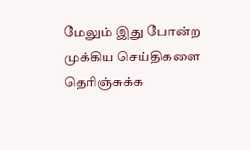மேலும் இது போன்ற
முக்கிய செய்திகளை தெரிஞ்சுக்க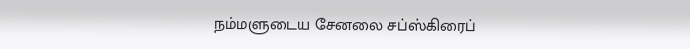நம்மளுடைய சேனலை சப்ஸ்கிரைப்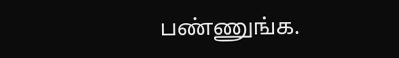பண்ணுங்க.